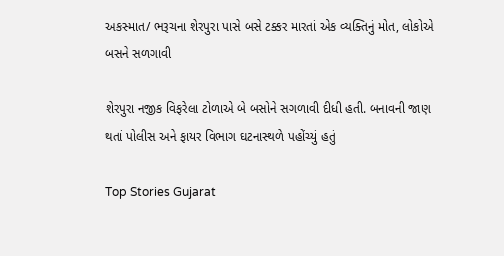અકસ્માત/ ભરૂચના શેરપુરા પાસે બસે ટક્કર મારતાં એક વ્યક્તિનું મોત, લોકોએ બસને સળગાવી

શેરપુરા નજીક વિફરેલા ટોળાએ બે બસોને સગળાવી દીધી હતી. બનાવની જાણ થતાં પોલીસ અને ફાયર વિભાગ ઘટનાસ્થળે પહોંચ્યું હતું

Top Stories Gujarat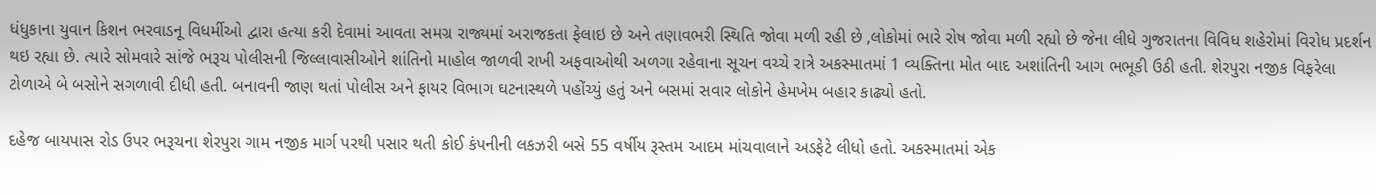ધંધુકાના યુવાન કિશન ભરવાડનૂ વિધર્મીઓ દ્વારા હત્યા કરી દેવામાં આવતા સમગ્ર રાજ્યમાં અરાજકતા ફેલાઇ છે અને તણાવભરી સ્થિતિ જોવા મળી રહી છે ,લોકોમાં ભારે રોષ જોવા મળી રહ્યો છે જેના લીધે ગુજરાતના વિવિધ શહેરોમાં વિરોધ પ્રદર્શન થઇ રહ્યા છે. ત્યારે સોમવારે સાંજે ભરૂચ પોલીસની જિલ્લાવાસીઓને શાંતિનો માહોલ જાળવી રાખી અફવાઓથી અળગા રહેવાના સૂચન વચ્ચે રાત્રે અકસ્માતમાં 1 વ્યક્તિના મોત બાદ અશાંતિની આગ ભભૂકી ઉઠી હતી. શેરપુરા નજીક વિફરેલા ટોળાએ બે બસોને સગળાવી દીધી હતી. બનાવની જાણ થતાં પોલીસ અને ફાયર વિભાગ ઘટનાસ્થળે પહોંચ્યું હતું અને બસમાં સવાર લોકોને હેમખેમ બહાર કાઢ્યો હતો.

દહેજ બાયપાસ રોડ ઉપર ભરૂચના શેરપુરા ગામ નજીક માર્ગ પરથી પસાર થતી કોઈ કંપનીની લકઝરી બસે 55 વર્ષીય રૂસ્તમ આદમ માંચવાલાને અડફેટે લીધો હતો. અકસ્માતમાં એક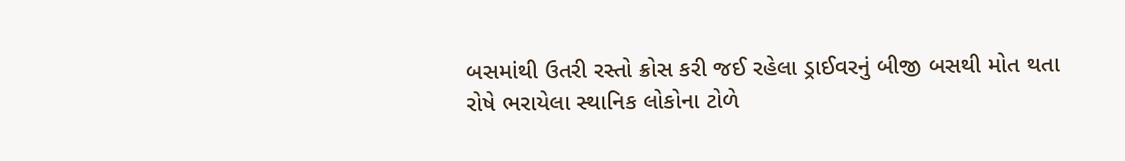બસમાંથી ઉતરી રસ્તો ક્રોસ કરી જઈ રહેલા ડ્રાઈવરનું બીજી બસથી મોત થતા રોષે ભરાયેલા સ્થાનિક લોકોના ટોળે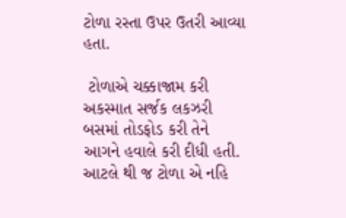ટોળા રસ્તા ઉપર ઉતરી આવ્યા હતા.

 ટોળાએ ચક્કાજામ કરી અકસ્માત સર્જક લકઝરી બસમાં તોડફોડ કરી તેને આગને હવાલે કરી દીધી હતી. આટલે થી જ ટોળા એ નહિ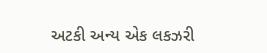અટકી અન્ય એક લકઝરી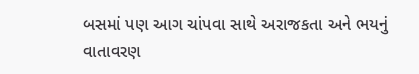બસમાં પણ આગ ચાંપવા સાથે અરાજકતા અને ભયનું વાતાવરણ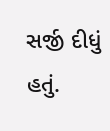સર્જી દીધું હતું.